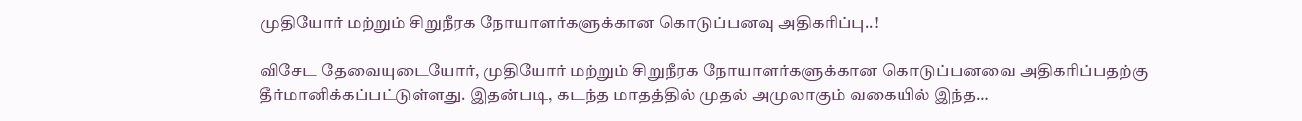முதியோர் மற்றும் சிறுநீரக நோயாளர்களுக்கான கொடுப்பனவு அதிகரிப்பு..!

விசேட தேவையுடையோர், முதியோர் மற்றும் சிறுநீரக நோயாளர்களுக்கான கொடுப்பனவை அதிகரிப்பதற்கு தீர்மானிக்கப்பட்டுள்ளது. இதன்படி, கடந்த மாதத்தில் முதல் அமுலாகும் வகையில் இந்த…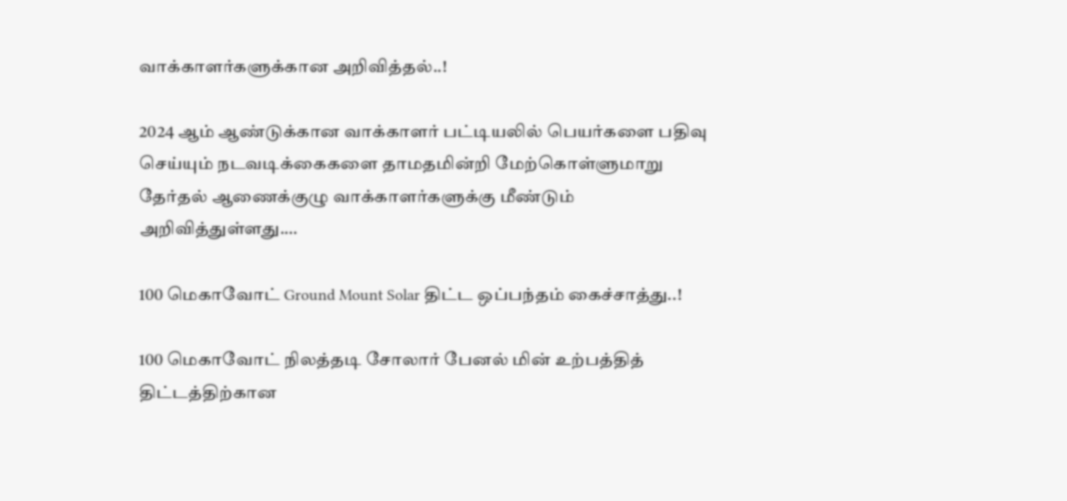வாக்காளர்களுக்கான அறிவித்தல்..!

2024 ஆம் ஆண்டுக்கான வாக்காளர் பட்டியலில் பெயர்களை பதிவு செய்யும் நடவடிக்கைகளை தாமதமின்றி மேற்கொள்ளுமாறு தேர்தல் ஆணைக்குழு வாக்காளர்களுக்கு மீண்டும் அறிவித்துள்ளது.…

100 மெகாவோட் Ground Mount Solar திட்ட ஒப்பந்தம் கைச்சாத்து..!

100 மெகாவோட் நிலத்தடி சோலார் பேனல் மின் உற்பத்தித் திட்டத்திற்கான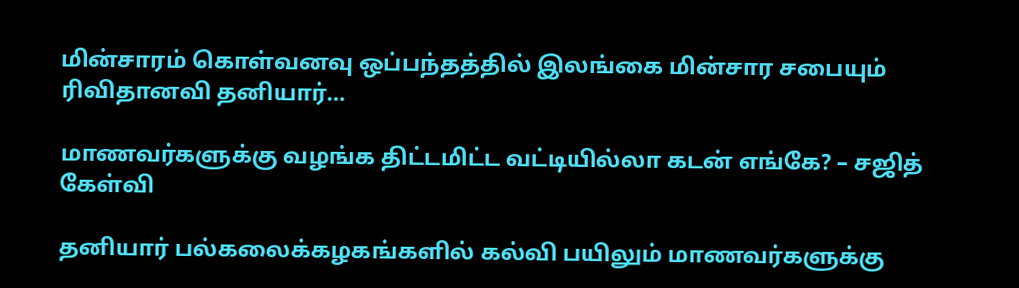மின்சாரம் கொள்வனவு ஒப்பந்தத்தில் இலங்கை மின்சார சபையும் ரிவிதானவி தனியார்…

மாணவர்களுக்கு வழங்க திட்டமிட்ட வட்டியில்லா கடன் எங்கே? – சஜித் கேள்வி

தனியார் பல்கலைக்கழகங்களில் கல்வி பயிலும் மாணவர்களுக்கு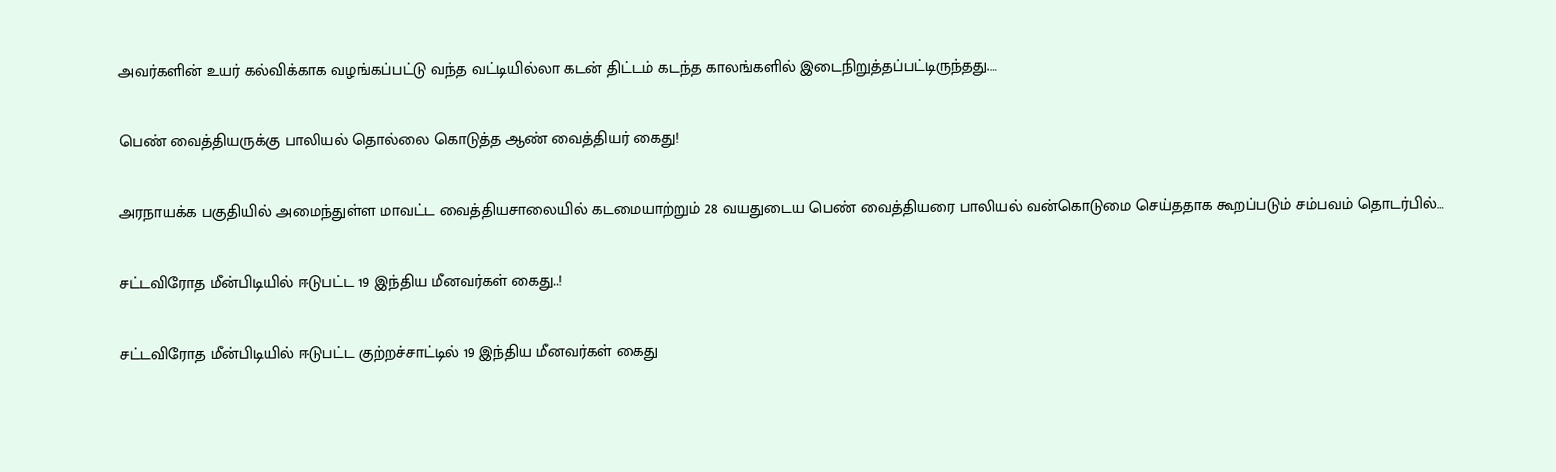அவர்களின் உயர் கல்விக்காக வழங்கப்பட்டு வந்த வட்டியில்லா கடன் திட்டம் கடந்த காலங்களில் இடைநிறுத்தப்பட்டிருந்தது.…

பெண் வைத்தியருக்கு பாலியல் தொல்லை கொடுத்த ஆண் வைத்தியர் கைது!

அரநாயக்க பகுதியில் அமைந்துள்ள மாவட்ட வைத்தியசாலையில் கடமையாற்றும் 28 வயதுடைய பெண் வைத்தியரை பாலியல் வன்கொடுமை செய்ததாக கூறப்படும் சம்பவம் தொடர்பில்…

சட்டவிரோத மீன்பிடியில் ஈடுபட்ட 19 இந்திய மீனவர்கள் கைது..!

சட்டவிரோத மீன்பிடியில் ஈடுபட்ட குற்றச்சாட்டில் 19 இந்திய மீனவர்கள் கைது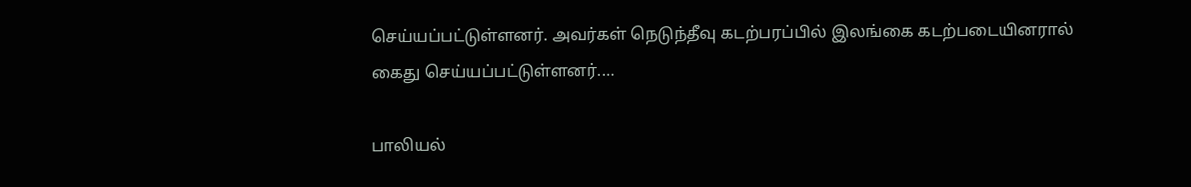செய்யப்பட்டுள்ளனர். அவர்கள் நெடுந்தீவு கடற்பரப்பில் இலங்கை கடற்படையினரால் கைது செய்யப்பட்டுள்ளனர்.…

பாலியல்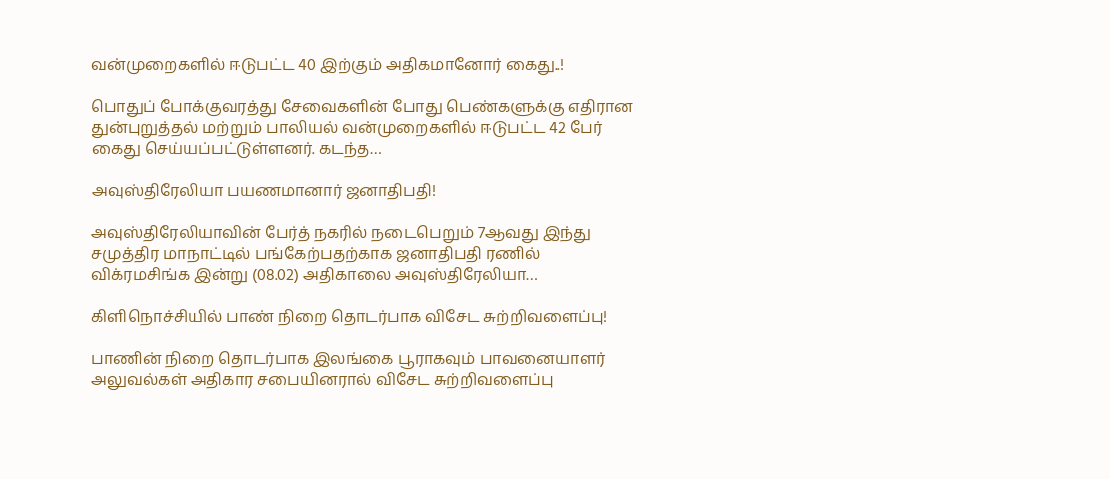வன்முறைகளில் ஈடுபட்ட 40 இற்கும் அதிகமானோர் கைது..!

பொதுப் போக்குவரத்து சேவைகளின் போது பெண்களுக்கு எதிரான துன்புறுத்தல் மற்றும் பாலியல் வன்முறைகளில் ஈடுபட்ட 42 பேர் கைது செய்யப்பட்டுள்ளனர். கடந்த…

அவுஸ்திரேலியா பயணமானார் ஜனாதிபதி!

அவுஸ்திரேலியாவின் பேர்த் நகரில் நடைபெறும் 7ஆவது இந்து சமுத்திர மாநாட்டில் பங்கேற்பதற்காக ஜனாதிபதி ரணில் விக்ரமசிங்க இன்று (08.02) அதிகாலை அவுஸ்திரேலியா…

கிளிநொச்சியில் பாண் நிறை தொடர்பாக விசேட சுற்றிவளைப்பு!

பாணின் நிறை தொடர்பாக இலங்கை பூராகவும் பாவனையாளர் அலுவல்கள் அதிகார சபையினரால் விசேட சுற்றிவளைப்பு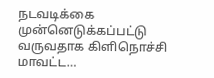நடவடிக்கை முன்னெடுக்கப்பட்டு வருவதாக கிளிநொச்சி மாவட்ட…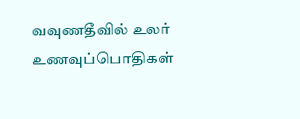வவுணதீவில் உலர் உணவுப்பொதிகள்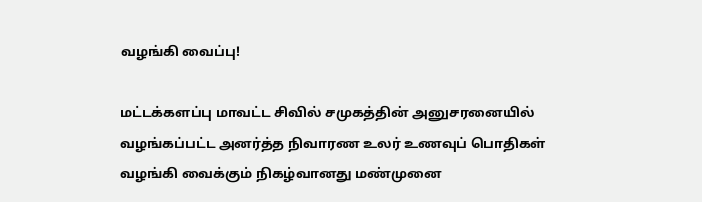வழங்கி வைப்பு!

மட்டக்களப்பு மாவட்ட சிவில் சமுகத்தின் அனுசரனையில் வழங்கப்பட்ட அனர்த்த நிவாரண உலர் உணவுப் பொதிகள் வழங்கி வைக்கும் நிகழ்வானது மண்முனை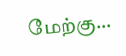மேற்கு…